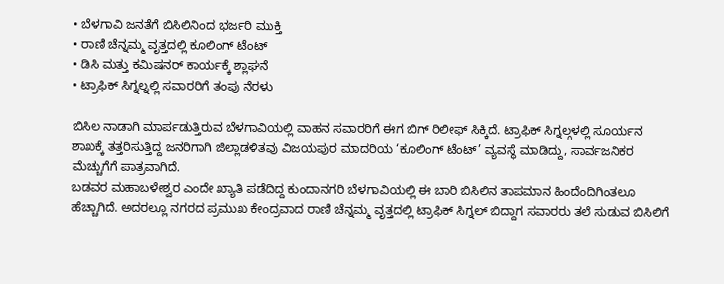• ಬೆಳಗಾವಿ ಜನತೆಗೆ ಬಿಸಿಲಿನಿಂದ ಭರ್ಜರಿ ಮುಕ್ತಿ
• ರಾಣಿ ಚೆನ್ನಮ್ಮ ವೃತ್ತದಲ್ಲಿ ಕೂಲಿಂಗ್ ಟೆಂಟ್
• ಡಿಸಿ ಮತ್ತು ಕಮಿಷನರ್ ಕಾರ್ಯಕ್ಕೆ ಶ್ಲಾಘನೆ
• ಟ್ರಾಫಿಕ್ ಸಿಗ್ನಲ್ನಲ್ಲಿ ಸವಾರರಿಗೆ ತಂಪು ನೆರಳು

ಬಿಸಿಲ ನಾಡಾಗಿ ಮಾರ್ಪಡುತ್ತಿರುವ ಬೆಳಗಾವಿಯಲ್ಲಿ ವಾಹನ ಸವಾರರಿಗೆ ಈಗ ಬಿಗ್ ರಿಲೀಫ್ ಸಿಕ್ಕಿದೆ. ಟ್ರಾಫಿಕ್ ಸಿಗ್ನಲ್ಗಳಲ್ಲಿ ಸೂರ್ಯನ ಶಾಖಕ್ಕೆ ತತ್ತರಿಸುತ್ತಿದ್ದ ಜನರಿಗಾಗಿ ಜಿಲ್ಲಾಡಳಿತವು ವಿಜಯಪುರ ಮಾದರಿಯ ‘ಕೂಲಿಂಗ್ ಟೆಂಟ್’ ವ್ಯವಸ್ಥೆ ಮಾಡಿದ್ದು, ಸಾರ್ವಜನಿಕರ ಮೆಚ್ಚುಗೆಗೆ ಪಾತ್ರವಾಗಿದೆ.
ಬಡವರ ಮಹಾಬಳೇಶ್ವರ ಎಂದೇ ಖ್ಯಾತಿ ಪಡೆದಿದ್ದ ಕುಂದಾನಗರಿ ಬೆಳಗಾವಿಯಲ್ಲಿ ಈ ಬಾರಿ ಬಿಸಿಲಿನ ತಾಪಮಾನ ಹಿಂದೆಂದಿಗಿಂತಲೂ ಹೆಚ್ಚಾಗಿದೆ. ಅದರಲ್ಲೂ ನಗರದ ಪ್ರಮುಖ ಕೇಂದ್ರವಾದ ರಾಣಿ ಚೆನ್ನಮ್ಮ ವೃತ್ತದಲ್ಲಿ ಟ್ರಾಫಿಕ್ ಸಿಗ್ನಲ್ ಬಿದ್ದಾಗ ಸವಾರರು ತಲೆ ಸುಡುವ ಬಿಸಿಲಿಗೆ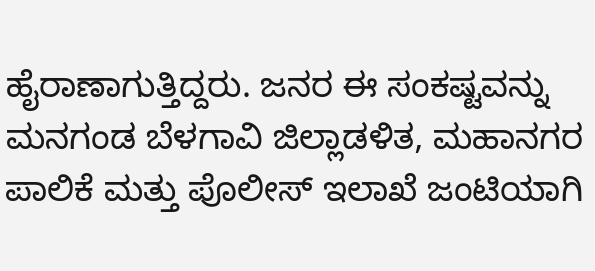ಹೈರಾಣಾಗುತ್ತಿದ್ದರು. ಜನರ ಈ ಸಂಕಷ್ಟವನ್ನು ಮನಗಂಡ ಬೆಳಗಾವಿ ಜಿಲ್ಲಾಡಳಿತ, ಮಹಾನಗರ ಪಾಲಿಕೆ ಮತ್ತು ಪೊಲೀಸ್ ಇಲಾಖೆ ಜಂಟಿಯಾಗಿ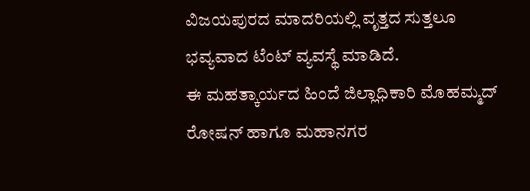ವಿಜಯಪುರದ ಮಾದರಿಯಲ್ಲಿ ವೃತ್ತದ ಸುತ್ತಲೂ ಭವ್ಯವಾದ ಟೆಂಟ್ ವ್ಯವಸ್ಥೆ ಮಾಡಿದೆ.
ಈ ಮಹತ್ಕಾರ್ಯದ ಹಿಂದೆ ಜಿಲ್ಲಾಧಿಕಾರಿ ಮೊಹಮ್ಮದ್ ರೋಷನ್ ಹಾಗೂ ಮಹಾನಗರ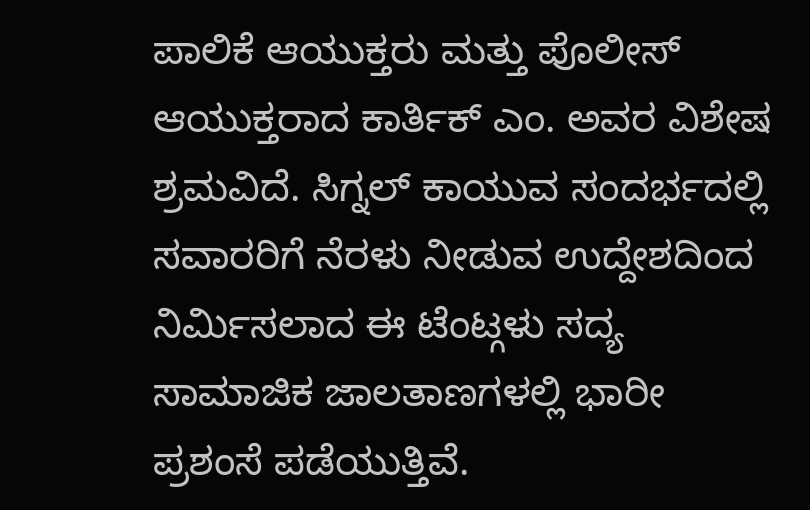ಪಾಲಿಕೆ ಆಯುಕ್ತರು ಮತ್ತು ಪೊಲೀಸ್ ಆಯುಕ್ತರಾದ ಕಾರ್ತಿಕ್ ಎಂ. ಅವರ ವಿಶೇಷ ಶ್ರಮವಿದೆ. ಸಿಗ್ನಲ್ ಕಾಯುವ ಸಂದರ್ಭದಲ್ಲಿ ಸವಾರರಿಗೆ ನೆರಳು ನೀಡುವ ಉದ್ದೇಶದಿಂದ ನಿರ್ಮಿಸಲಾದ ಈ ಟೆಂಟ್ಗಳು ಸದ್ಯ ಸಾಮಾಜಿಕ ಜಾಲತಾಣಗಳಲ್ಲಿ ಭಾರೀ ಪ್ರಶಂಸೆ ಪಡೆಯುತ್ತಿವೆ.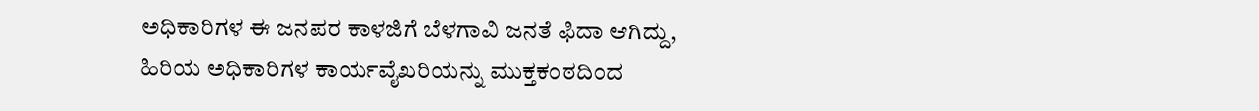ಅಧಿಕಾರಿಗಳ ಈ ಜನಪರ ಕಾಳಜಿಗೆ ಬೆಳಗಾವಿ ಜನತೆ ಫಿದಾ ಆಗಿದ್ದು, ಹಿರಿಯ ಅಧಿಕಾರಿಗಳ ಕಾರ್ಯವೈಖರಿಯನ್ನು ಮುಕ್ತಕಂಠದಿಂದ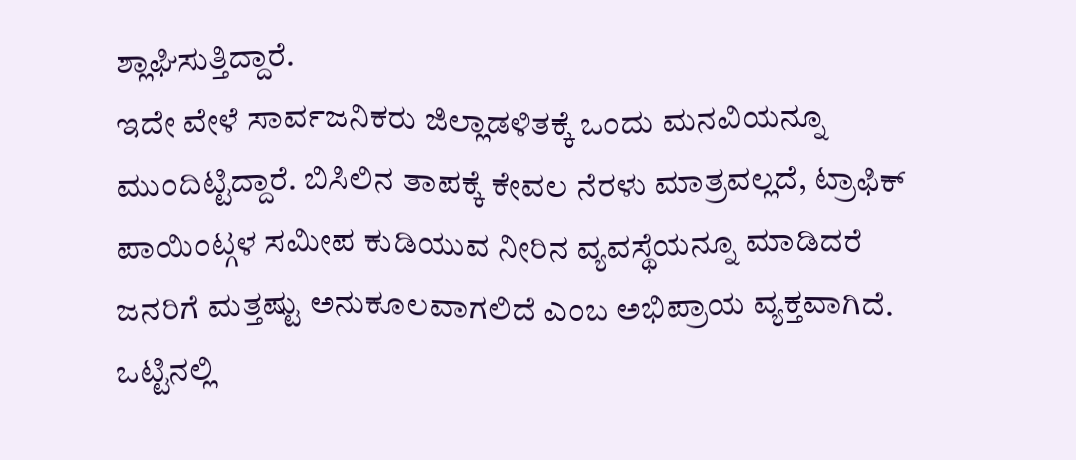ಶ್ಲಾಘಿಸುತ್ತಿದ್ದಾರೆ.
ಇದೇ ವೇಳೆ ಸಾರ್ವಜನಿಕರು ಜಿಲ್ಲಾಡಳಿತಕ್ಕೆ ಒಂದು ಮನವಿಯನ್ನೂ ಮುಂದಿಟ್ಟಿದ್ದಾರೆ. ಬಿಸಿಲಿನ ತಾಪಕ್ಕೆ ಕೇವಲ ನೆರಳು ಮಾತ್ರವಲ್ಲದೆ, ಟ್ರಾಫಿಕ್ ಪಾಯಿಂಟ್ಗಳ ಸಮೀಪ ಕುಡಿಯುವ ನೀರಿನ ವ್ಯವಸ್ಥೆಯನ್ನೂ ಮಾಡಿದರೆ ಜನರಿಗೆ ಮತ್ತಷ್ಟು ಅನುಕೂಲವಾಗಲಿದೆ ಎಂಬ ಅಭಿಪ್ರಾಯ ವ್ಯಕ್ತವಾಗಿದೆ. ಒಟ್ಟಿನಲ್ಲಿ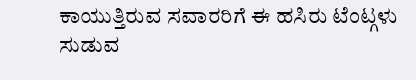ಕಾಯುತ್ತಿರುವ ಸವಾರರಿಗೆ ಈ ಹಸಿರು ಟೆಂಟ್ಗಳು ಸುಡುವ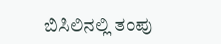ಬಿಸಿಲಿನಲ್ಲಿ ತಂಪು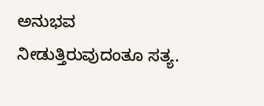ಅನುಭವ ನೀಡುತ್ತಿರುವುದಂತೂ ಸತ್ಯ.